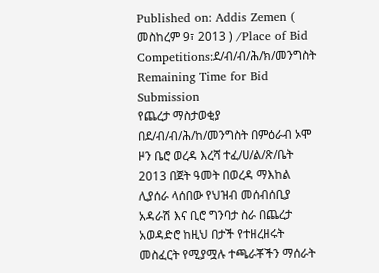Published on: Addis Zemen ( መስከረም 9፣ 2013 ) /Place of Bid Competitions:ደ/ብ/ብ/ሕ/ክ/መንግስት
Remaining Time for Bid Submission
የጨረታ ማስታወቂያ
በደ/ብ/ብ/ሕ/ከ/መንግስት በምዕራብ ኦሞ ዞን ቤሮ ወረዳ እረሻ ተፈ/ሀ/ል/ጽ/ቤት 2013 በጀት ዓመት በወረዳ ማእከል ሊያሰራ ላሰበው የህዝብ መሰብሰቢያ አዳራሽ እና ቢሮ ግንባታ ስራ በጨረታ አወዳድሮ ከዚህ በታች የተዘረዘሩት መስፈርት የሚያሟሉ ተጫራቾችን ማሰራት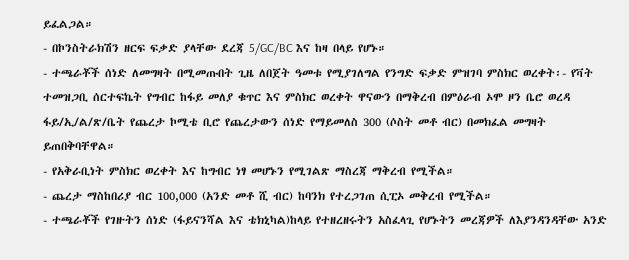ይፈልጋል።
- በኮንስትራክሽን ዘርፍ ፍቃድ ያላቸው ደረጃ 5/GC/BC እና ከዛ በላይ የሆኑ።
- ተጫራቾች ሰነድ ለመግዛት በሚመጡበት ጊዜ ለበጀት ዓመቱ የሚያገለግል የንግድ ፍቃድ ምዝገባ ምስክር ወረቀት፡- የቫት ተመዝጋቢ ሰርተፍኬት የግብር ከፋይ መለያ ቁጥር እና ምስክር ወረቀት ዋናውን በማቅረብ በምዕራብ ኦሞ ዞን ቤሮ ወረዳ ፋይ/ኢ/ል/ጽ/ቤት የጨረታ ኮሚቴ ቢሮ የጨረታውን ሰነድ የማይመለስ 300 (ሶስት መቶ ብር) በመክፈል መግዛት ይጠበቅባቸዋል።
- የአቅራቢነት ምስክር ወረቀት እና ከግብር ነፃ መሆኑን የሚገልጽ ማስረጃ ማቅረብ የሚችል።
- ጨረታ ማስከበሪያ ብር 100,000 (አንድ መቶ ሺ ብር) ከባንክ የተረጋገጠ ሲፒኦ መቅረብ የሚችል።
- ተጫራቾች የገዙትን ሰነድ (ፋይናንሻል እና ቴክኒካል)ከላይ የተዘረዘሩትን አስፈላጊ የሆኑትን መረጃዎች ለእያንዳንዳቸው አንድ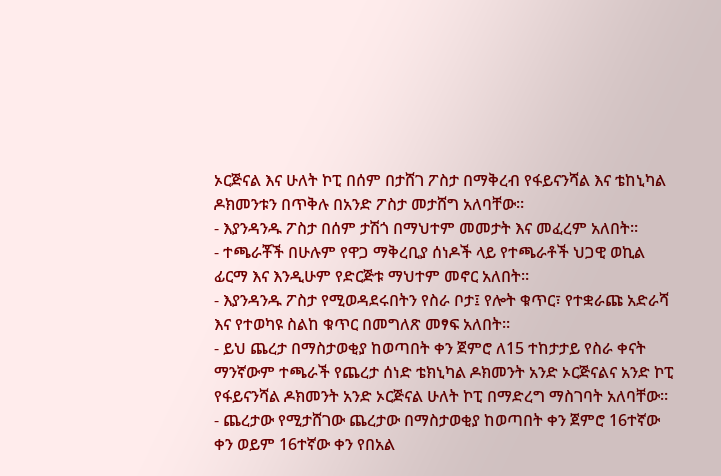ኦርጅናል እና ሁለት ኮፒ በሰም በታሸገ ፖስታ በማቅረብ የፋይናንሻል እና ቴከኒካል ዶክመንቱን በጥቅሉ በአንድ ፖስታ መታሸግ አለባቸው።
- እያንዳንዱ ፖስታ በሰም ታሽጎ በማህተም መመታት እና መፈረም አለበት።
- ተጫራቾች በሁሉም የዋጋ ማቅረቢያ ሰነዶች ላይ የተጫራቶች ህጋዊ ወኪል ፊርማ እና እንዲሁም የድርጅቱ ማህተም መኖር አለበት።
- እያንዳንዱ ፖስታ የሚወዳደሩበትን የስራ ቦታ፤ የሎት ቁጥር፣ የተቋራጩ አድራሻ እና የተወካዩ ስልከ ቁጥር በመግለጽ መፃፍ አለበት።
- ይህ ጨረታ በማስታወቂያ ከወጣበት ቀን ጀምሮ ለ15 ተከታታይ የስራ ቀናት ማንኛውም ተጫራች የጨረታ ሰነድ ቴክኒካል ዶክመንት አንድ ኦርጅናልና አንድ ኮፒ የፋይናንሻል ዶክመንት አንድ ኦርጅናል ሁለት ኮፒ በማድረግ ማስገባት አለባቸው።
- ጨረታው የሚታሸገው ጨረታው በማስታወቂያ ከወጣበት ቀን ጀምሮ 16ተኛው ቀን ወይም 16ተኛው ቀን የበአል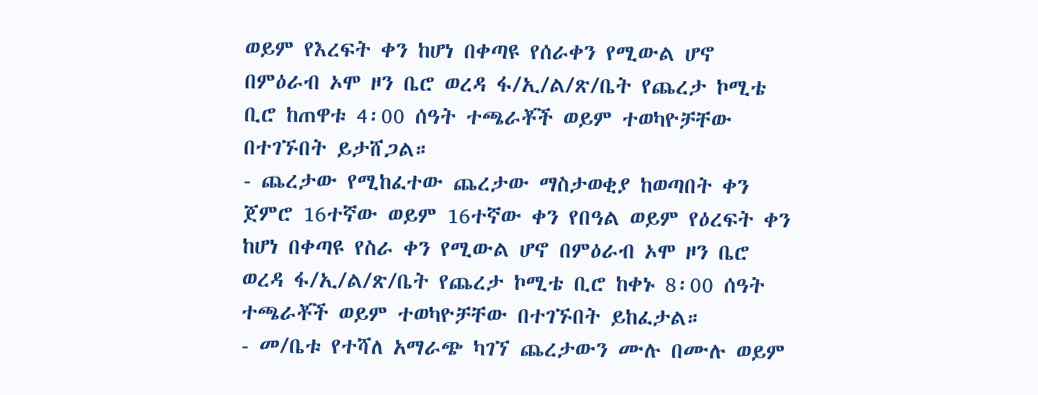ወይም የእረፍት ቀን ከሆነ በቀጣዩ የሰራቀን የሚውል ሆኖ በምዕራብ ኦሞ ዞን ቤሮ ወረዳ ፋ/ኢ/ል/ጽ/ቤት የጨረታ ኮሚቴ ቢሮ ከጠዋቱ 4፡00 ሰዓት ተጫራቾች ወይም ተወካዮቻቸው በተገኙበት ይታሸጋል።
- ጨረታው የሚከፈተው ጨረታው ማስታወቂያ ከወጣበት ቀን ጀምሮ 16ተኛው ወይም 16ተኛው ቀን የበዓል ወይም የዕረፍት ቀን ከሆነ በቀጣዩ የስራ ቀን የሚውል ሆኖ በምዕራብ ኦሞ ዞን ቤሮ ወረዳ ፋ/ኢ/ል/ጽ/ቤት የጨረታ ኮሚቴ ቢሮ ከቀኑ 8፡00 ሰዓት ተጫራቾች ወይም ተወካዮቻቸው በተገኙበት ይከፈታል።
- መ/ቤቱ የተሻለ አማራጭ ካገኘ ጨረታውን ሙሉ በሙሉ ወይም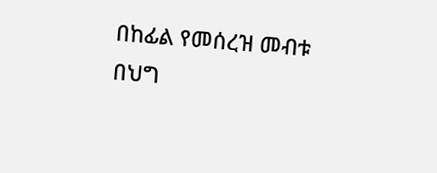በከፊል የመሰረዝ መብቱ በህግ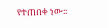የተጠበቀ ነው፡፡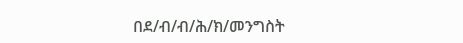በደ/ብ/ብ/ሕ/ክ/መንግስት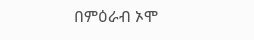በምዕራብ ኦሞ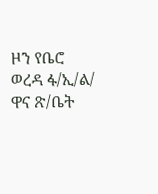ዞን የቤሮ ወረዳ ፋ/ኢ/ል/ ዋና ጽ/ቤት